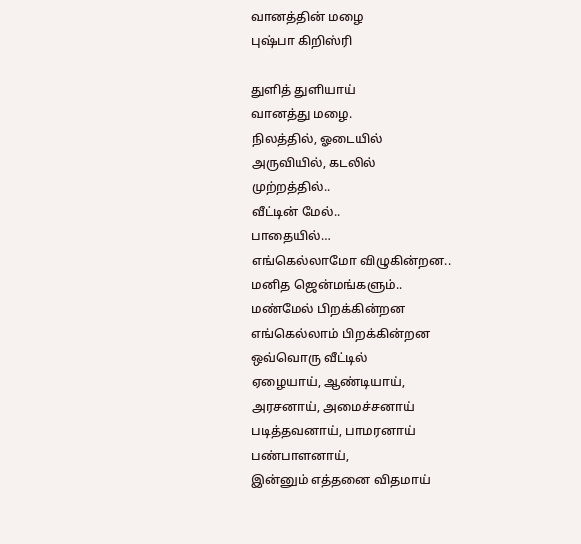வானத்தின் மழை
புஷ்பா கிறிஸ்ரி

துளித் துளியாய்
வானத்து மழை.
நிலத்தில், ஓடையில்
அருவியில், கடலில்
முற்றத்தில்..
வீட்டின் மேல்..
பாதையில்…
எங்கெல்லாமோ விழுகின்றன..
மனித ஜென்மங்களும்..
மண்மேல் பிறக்கின்றன
எங்கெல்லாம் பிறக்கின்றன
ஒவ்வொரு வீட்டில்
ஏழையாய், ஆண்டியாய்,
அரசனாய், அமைச்சனாய்
படித்தவனாய், பாமரனாய்
பண்பாளனாய்,
இன்னும் எத்தனை விதமாய்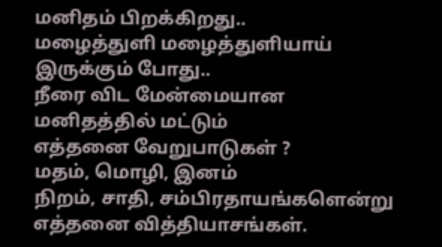மனிதம் பிறக்கிறது..
மழைத்துளி மழைத்துளியாய்
இருக்கும் போது..
நீரை விட மேன்மையான
மனிதத்தில் மட்டும்
எத்தனை வேறுபாடுகள் ?
மதம், மொழி, இனம்
நிறம், சாதி, சம்பிரதாயங்களென்று
எத்தனை வித்தியாசங்கள்.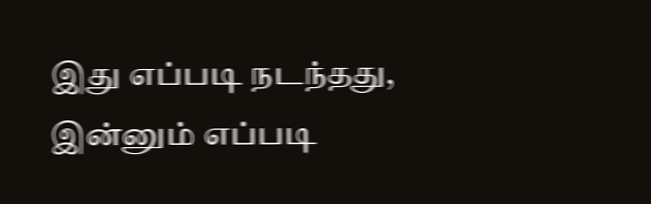இது எப்படி நடந்தது,
இன்னும் எப்படி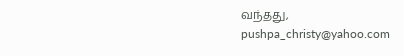வந்தது,
pushpa_christy@yahoo.com